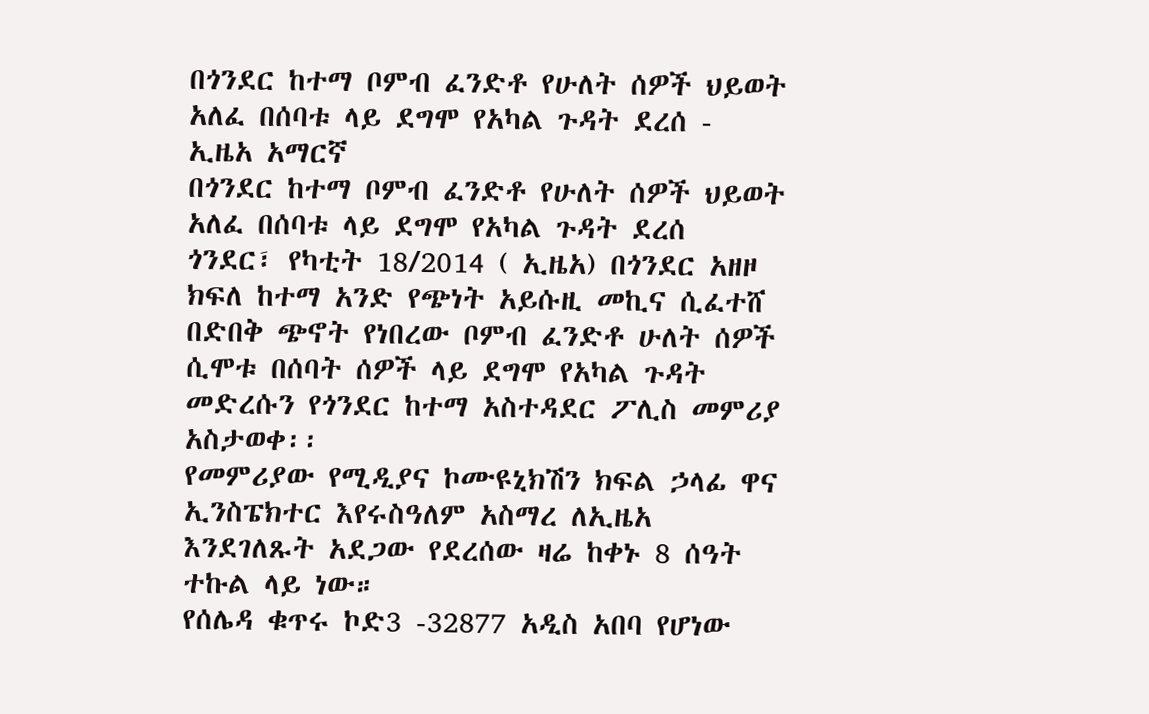በጎንደር ከተማ ቦምብ ፈንድቶ የሁለት ሰዎች ህይወት አለፈ በሰባቱ ላይ ደግሞ የአካል ጉዳት ደረሰ - ኢዜአ አማርኛ
በጎንደር ከተማ ቦምብ ፈንድቶ የሁለት ሰዎች ህይወት አለፈ በሰባቱ ላይ ደግሞ የአካል ጉዳት ደረሰ
ጎንደር፣ የካቲት 18/2014 ( ኢዜአ) በጎንደር አዘዞ ክፍለ ከተማ አንድ የጭነት አይሱዚ መኪና ሲፈተሸ በድበቅ ጭኖት የነበረው ቦምብ ፈንድቶ ሁለት ሰዎች ሲሞቱ በሰባት ሰዎች ላይ ደግሞ የአካል ጉዳት መድረሱን የጎንደር ከተማ አስተዳደር ፖሊስ መምሪያ አስታወቀ፡፡
የመምሪያው የሚዲያና ኮሙዩኒክሽን ክፍል ኃላፊ ዋና ኢንስፔክተር እየሩስዓለም አስማረ ለኢዜአ እንደገለጹት አደጋው የደረሰው ዛሬ ከቀኑ 8 ሰዓት ተኩል ላይ ነው።
የሰሌዳ ቁጥሩ ኮድ3 -32877 አዲስ አበባ የሆነው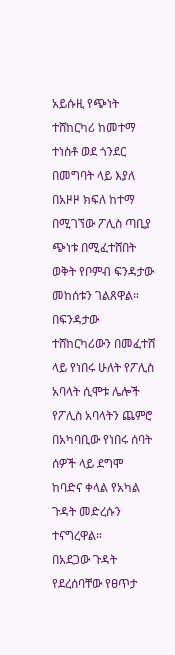አይሱዚ የጭነት ተሸከርካሪ ከመተማ ተነስቶ ወደ ጎንደር በመግባት ላይ እያለ በአዞዞ ክፍለ ከተማ በሚገኘው ፖሊስ ጣቢያ ጭነቱ በሚፈተሸበት ወቅት የቦምብ ፍንዳታው መከሰቱን ገልጸዋል።
በፍንዳታው ተሸከርካሪውን በመፈተሸ ላይ የነበሩ ሁለት የፖሊስ አባላት ሲሞቱ ሌሎች የፖሊስ አባላትን ጨምሮ በአካባቢው የነበሩ ሰባት ሰዎች ላይ ደግሞ ከባድና ቀላል የአካል ጉዳት መድረሱን ተናግረዋል።
በአደጋው ጉዳት የደረሰባቸው የፀጥታ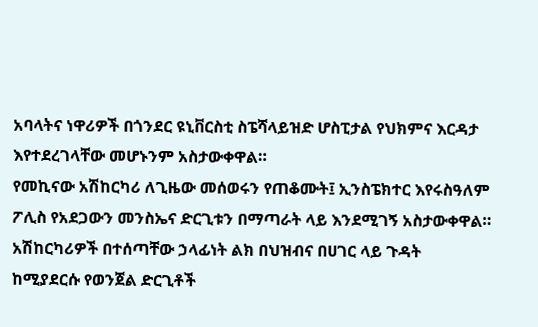አባላትና ነዋሪዎች በጎንደር ዩኒቨርስቲ ስፔሻላይዝድ ሆስፒታል የህክምና እርዳታ እየተደረገላቸው መሆኑንም አስታውቀዋል።
የመኪናው አሽከርካሪ ለጊዜው መሰወሩን የጠቆሙት፤ ኢንስፔክተር እየሩስዓለም ፖሊስ የአደጋውን መንስኤና ድርጊቱን በማጣራት ላይ እንደሚገኝ አስታውቀዋል።
አሽከርካሪዎች በተሰጣቸው ኃላፊነት ልክ በህዝብና በሀገር ላይ ጉዳት ከሚያደርሱ የወንጀል ድርጊቶች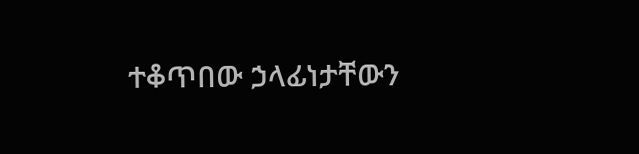ተቆጥበው ኃላፊነታቸውን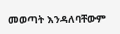መወጣት እንዳለባቸውም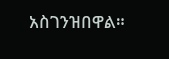አስገንዝበዋል።